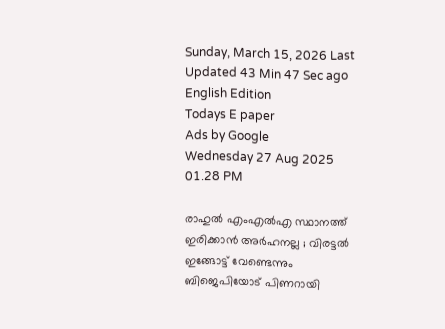Sunday, March 15, 2026 Last Updated 43 Min 47 Sec ago English Edition
Todays E paper
Ads by Google
Wednesday 27 Aug 2025 01.28 PM

രാഹുല്‍ എംഎല്‍എ സ്ഥാനത്ത് ഇരിക്കാന്‍ അര്‍ഹനല്ല ; വിരട്ടല്‍ ഇങ്ങോട്ട് വേണ്ടെന്നും ബിജെപിയോട് പിണറായി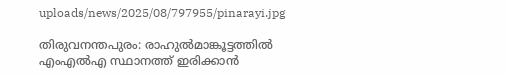uploads/news/2025/08/797955/pinarayi.jpg

തിരുവനന്തപുരം: രാഹുല്‍മാങ്കൂട്ടത്തില്‍ എംഎല്‍എ സ്ഥാനത്ത് ഇരിക്കാന്‍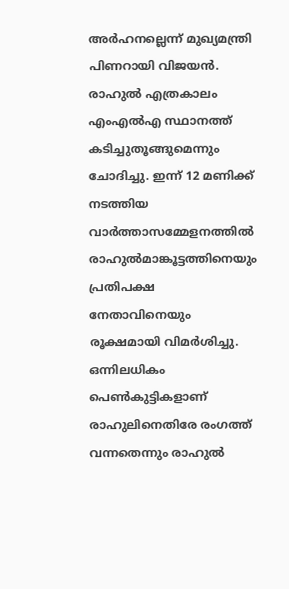അര്‍ഹനല്ലെന്ന് മുഖ്യമന്ത്രി പിണറായി വിജയന്‍. രാഹുല്‍ എത്രകാലം എംഎല്‍എ സ്ഥാനത്ത് കടിച്ചുതൂങ്ങുമെന്നും ചോദിച്ചു. ഇന്ന് 12 മണിക്ക് നടത്തിയ വാര്‍ത്താസമ്മേളനത്തില്‍ രാഹുല്‍മാങ്കൂട്ടത്തിനെയും പ്രതിപക്ഷ നേതാവിനെയും രൂക്ഷമായി വിമര്‍ശിച്ചു. ഒന്നിലധികം പെണ്‍കുട്ടികളാണ് രാഹുലിനെതിരേ രംഗത്ത് വന്നതെന്നും രാഹുല്‍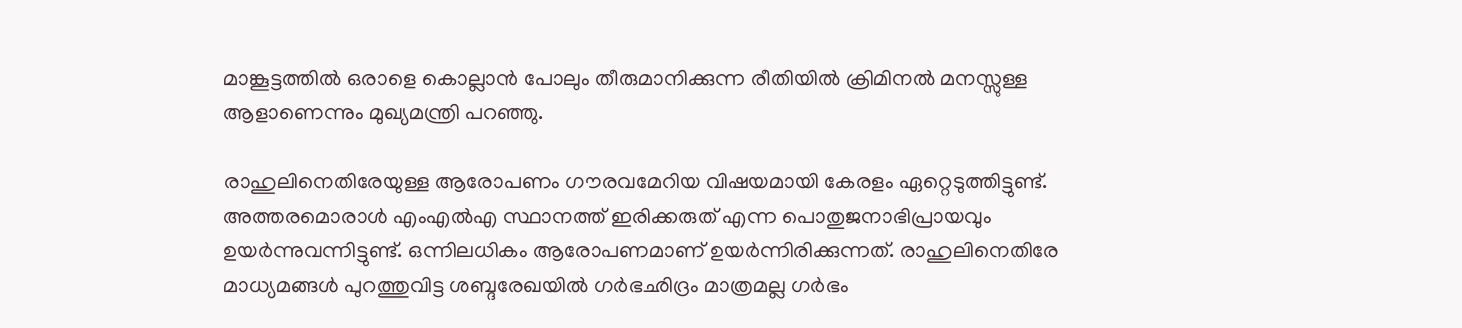മാങ്കൂട്ടത്തില്‍ ഒരാളെ കൊല്ലാന്‍ പോലും തീരുമാനിക്കുന്ന രീതിയില്‍ ക്രിമിനല്‍ മനസ്സുള്ള ആളാണെന്നും മുഖ്യമന്ത്രി പറഞ്ഞു.

രാഹുലിനെതിരേയുള്ള ആരോപണം ഗൗരവമേറിയ വിഷയമായി കേരളം ഏറ്റെടുത്തിട്ടുണ്ട്. അത്തരമൊരാള്‍ എംഎല്‍എ സ്ഥാനത്ത് ഇരിക്കരുത് എന്ന പൊതുജനാഭിപ്രായവും ഉയര്‍ന്നുവന്നിട്ടുണ്ട്. ഒന്നിലധികം ആരോപണമാണ് ഉയര്‍ന്നിരിക്കുന്നത്. രാഹുലിനെതിരേ മാധ്യമങ്ങള്‍ പുറത്തുവിട്ട ശബ്ദരേഖയില്‍ ഗര്‍ഭഛിദ്രം മാത്രമല്ല ഗര്‍ഭം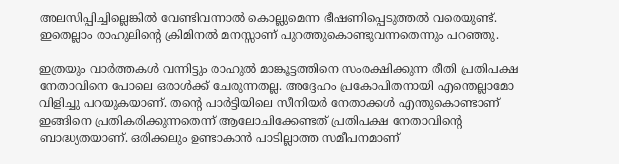അലസിപ്പിച്ചില്ലെങ്കില്‍ വേണ്ടിവന്നാല്‍ കൊല്ലുമെന്ന ഭീഷണിപ്പെടുത്തല്‍ വരെയുണ്ട്. ഇതെല്ലാം രാഹുലിന്റെ ക്രിമിനല്‍ മനസ്സാണ് പുറത്തുകൊണ്ടുവന്നതെന്നും പറഞ്ഞു.

ഇത്രയും വാര്‍ത്തകള്‍ വന്നിട്ടും രാഹുല്‍ മാങ്കൂട്ടത്തിനെ സംരക്ഷിക്കുന്ന രീതി പ്രതിപക്ഷ നേതാവിനെ പോലെ ഒരാള്‍ക്ക് ചേരുന്നതല്ല. അദ്ദേഹം പ്രകോപിതനായി എന്തെല്ലാമോ വിളിച്ചു പറയുകയാണ്. തന്റെ പാര്‍ട്ടിയിലെ സീനിയര്‍ നേതാക്കള്‍ എന്തുകൊണ്ടാണ് ഇങ്ങിനെ പ്രതികരിക്കുന്നതെന്ന് ആലോചിക്കേണ്ടത് പ്രതിപക്ഷ നേതാവിന്റെ ബാദ്ധ്യതയാണ്. ഒരിക്കലും ഉണ്ടാകാന്‍ പാടില്ലാത്ത സമീപനമാണ്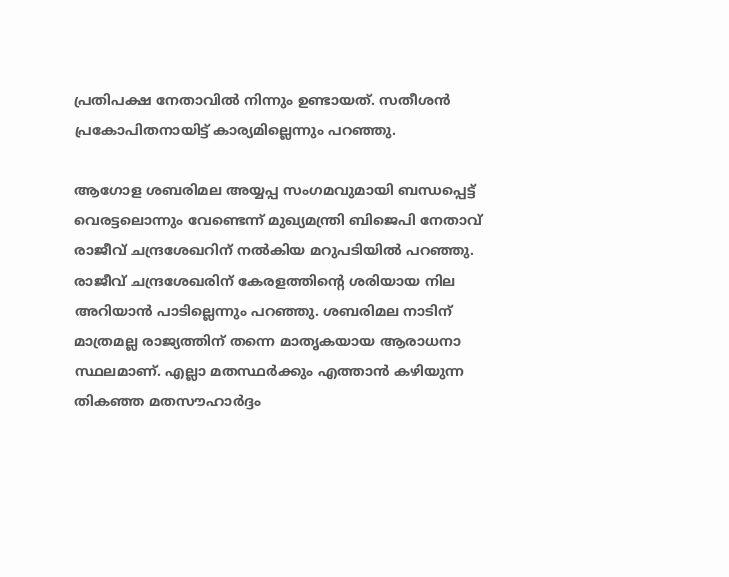പ്രതിപക്ഷ നേതാവില്‍ നിന്നും ഉണ്ടായത്. സതീശന്‍ പ്രകോപിതനായിട്ട് കാര്യമില്ലെന്നും പറഞ്ഞു.

ആഗോള ശബരിമല അയ്യപ്പ സംഗമവുമായി ബന്ധപ്പെട്ട് വെരട്ടലൊന്നും വേണ്ടെന്ന് മുഖ്യമന്ത്രി ബിജെപി നേതാവ് രാജീവ് ചന്ദ്രശേഖറിന് നല്‍കിയ മറുപടിയില്‍ പറഞ്ഞു. രാജീവ് ചന്ദ്രശേഖരിന് കേരളത്തിന്റെ ശരിയായ നില അറിയാന്‍ പാടില്ലെന്നും പറഞ്ഞു. ശബരിമല നാടിന് മാത്രമല്ല രാജ്യത്തിന് തന്നെ മാതൃകയായ ആരാധനാ സ്ഥലമാണ്. എല്ലാ മതസ്ഥര്‍ക്കും എത്താന്‍ കഴിയുന്ന തികഞ്ഞ മതസൗഹാര്‍ദ്ദം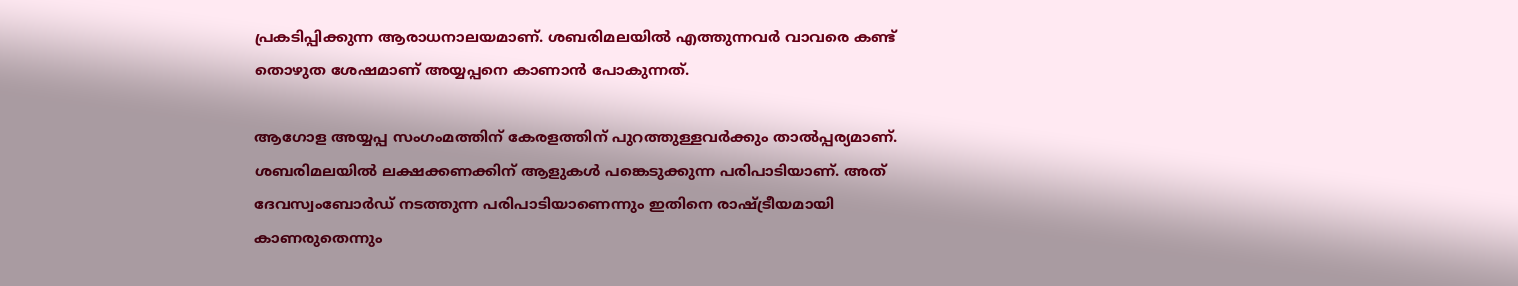പ്രകടിപ്പിക്കുന്ന ആരാധനാലയമാണ്. ശബരിമലയില്‍ എത്തുന്നവര്‍ വാവരെ കണ്ട് തൊഴുത ശേഷമാണ് അയ്യപ്പനെ കാണാന്‍ പോകുന്നത്.

ആഗോള അയ്യപ്പ സംഗംമത്തിന് കേരളത്തിന് പുറത്തുള്ളവര്‍ക്കും താല്‍പ്പര്യമാണ്. ശബരിമലയില്‍ ലക്ഷക്കണക്കിന് ആളുകള്‍ പങ്കെടുക്കുന്ന പരിപാടിയാണ്. അത് ദേവസ്വംബോര്‍ഡ് നടത്തുന്ന പരിപാടിയാണെന്നും ഇതിനെ രാഷ്ട്രീയമായി കാണരുതെന്നും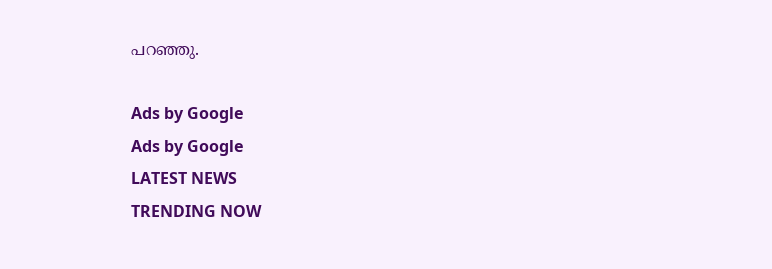പറഞ്ഞു.

Ads by Google
Ads by Google
LATEST NEWS
TRENDING NOW